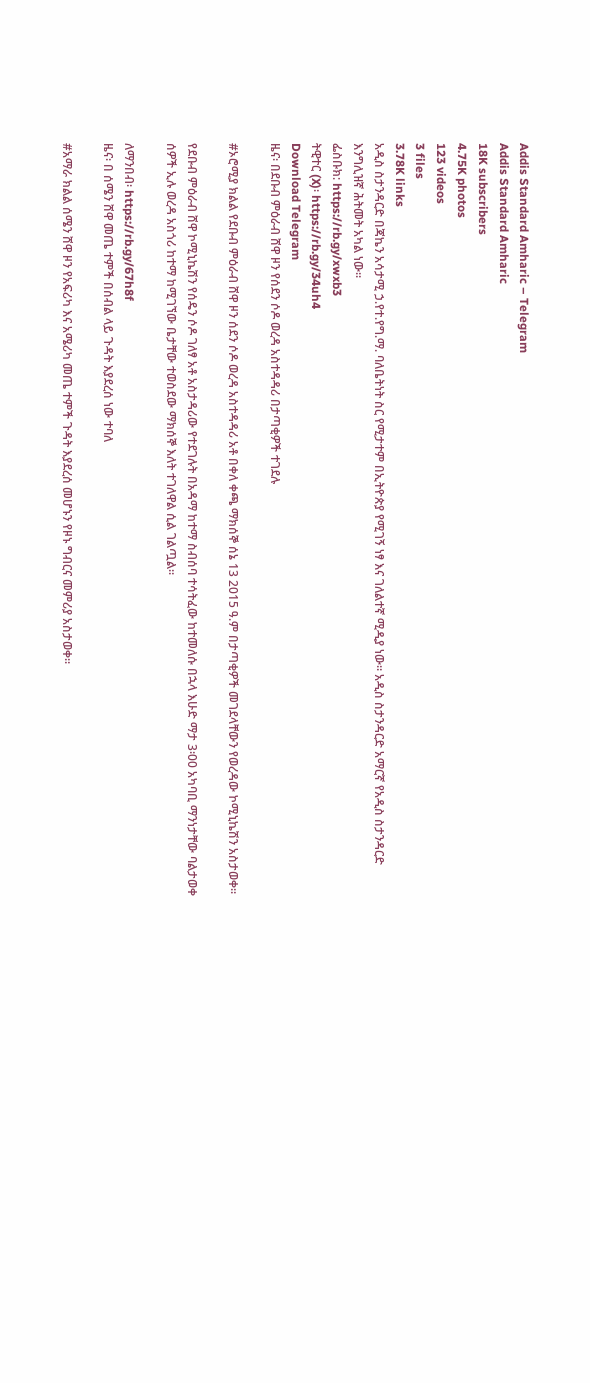Addis Standard Amharic – Telegram
Addis Standard Amharic
18K subscribers
4.75K photos
123 videos
3 files
3.78K links
አዲስ ስታንዳርድ በጃኬን አሳታሚ ኃ.የተ.የግ.ማ. ባለቤትነት ስር የሚታተም በኢትዮጵያ የሚገኝ ነፃ እና ገለልተኛ ሚዲያ ነው። አዲስ ስታንዳርድ አማርኛ የአዲስ ስታንዳርድ እንግሊዝኛ ሕትመት አካል ነው።
ፌስቡክ: https://rb.gy/xwxb3
ትዊተር (X)፡ https://rb.gy/34uh4
Download Telegram
ዜና፡ በደቡብ ምዕራብ ሸዋ ዞን የሰደን ሶዶ ወረዳ አስተዳዳሪ በታጣቂዎች ተገደሉ

#ኦሮሚያ ክልል የደቡብ ምዕራብ ሸዋ ዞን ሰደን ሶዶ ወረዳ አስተዳዳሪ አቶ በቀለ ቀጫ ማክሰኞ ሰኔ 13 2015 ዓ.ም በታጣቂዎች መገደላቸውን የወረዳው ኮሚኒኬሽን አስታወቀ፡፡

የደቡብ ምዕራብ ሸዋ ኮሚኒኬሽን የሰዴን ሶዶ ገለፃ አቶ አስታዳሪው የተደገሉት በአዳማ ከተማ ስብሰባ ተሳትፈው ከተመለሱ በኋላ እሁድ ማታ 3፡00 አካባቢ ማንነታቸው ባልታወቀ ሰዎች ኢሉ ወረዳ አስጎሪ ከተማ ከሚገኘው ቤታቸው ተወስደው ማክሰኞ እለት ተገለዋል ሲል ገልጧል፡፡

ለማንበብ፡ https://rb.gy/67h8f
ዜና፡ በ ሰሜን ሸዋ መጤ ተምች በሰብል ላይ ጉዳት እያደረሰ ነው ተባለ

#አማራ ክልል ሰሜን ሸዋ ዞን የአፍሪካ እና አሜሪካ መጤ ተምች ጉዳት እያደረሰ መሆኑን የዞኑ ግብርና መምሪያ አስታወቀ፡፡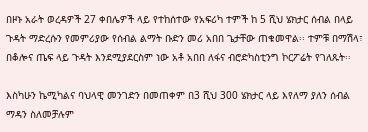በዞኑ አራት ወረዳዎች 27 ቀበሌዎች ላይ የተከሰተው የአፍሪካ ተምች ከ 5 ሺህ ሄክታር ሰብል በላይ ጉዳት ማድረሱን የመምሪያው የሰብል ልማት ቡድን መሪ አበበ ጌታቸው ጠቁመዋል፡፡ ተምቹ በማሽላ፣ በቆሎና ጤፍ ላይ ጉዳት እንደሚያደርስም ነው አቶ አበበ ለፋና ብሮድካስቲንግ ኮርፖሬት የገለጹት፡፡

እስካሁን ኬሚካልና ባህላዊ መንገድን በመጠቀም በ3 ሺህ 300 ሄክታር ላይ እየለማ ያለን ሰብል ማዳን ስለመቻሉም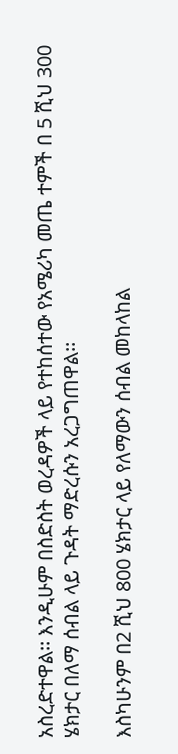አስረድተዋል፡፡ እንዲሁም በስድስት ወረዳዎች ላይ የተከሰተው የአሜሪካ መጤ ተምች በ 5 ሺህ 300 ሄክታር በለማ ሰብል ላይ ጉዳት ማድረሱን አረጋግጠዋል፡፡

እስካሁንም በ2 ሺህ 800 ሄክታር ላይ የለማውን ሰብል መከላከል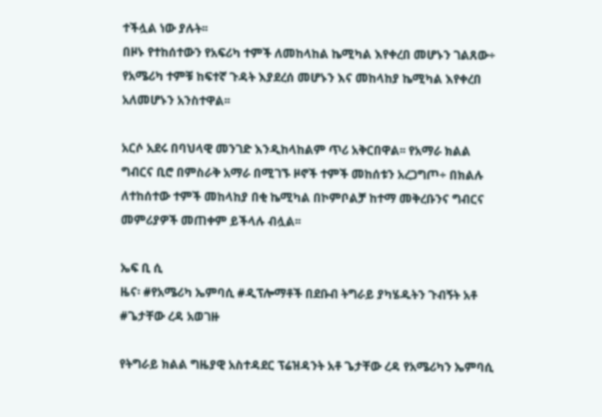ተችሏል ነው ያሉት፡፡
በዞኑ የተከሰተውን የአፍሪካ ተምች ለመከላከል ኬሚካል እየቀረበ መሆኑን ገልጸው÷ የአሜሪካ ተምቹ ከፍተኛ ጉዳት እያደረሰ መሆኑን እና መከላከያ ኬሚካል እየቀረበ አለመሆኑን አንስተዋል፡፡

አርሶ አደሩ በባህላዊ መንገድ እንዲከላከልም ጥሪ አቅርበዋል፡፡ የአማራ ክልል ግብርና ቢሮ በምስራቅ አማራ በሚገኙ ዞኖች ተምች መከሰቱን አረጋግጦ÷ በክልሉ ለተከሰተው ተምች መከላከያ በቂ ኬሚካል በኮምቦልቻ ከተማ መቅረቡንና ግብርና መምሪያዎች መጠቀም ይችላሉ ብሏል፡፡

ኤፍ ቢ ሲ
ዜና፡ #የአሜሪካ ኤምባሲ #ዲፕሎማቶች በደቡብ ትግራይ ያካሄዱትን ጉብኝት አቶ #ጌታቸው ረዳ አወገዙ

የትግራይ ክልል ግዜያዊ አስተዳደር ፕሬዝዳንት አቶ ጌታቸው ረዳ የአሜሪካን ኤምባሲ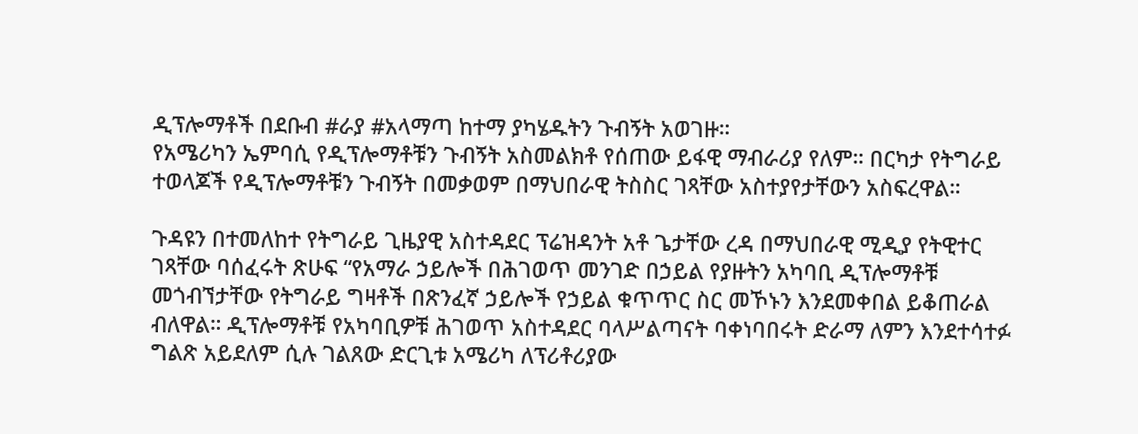ዲፕሎማቶች በደቡብ #ራያ #አላማጣ ከተማ ያካሄዱትን ጉብኝት አወገዙ።
የአሜሪካን ኤምባሲ የዲፕሎማቶቹን ጉብኝት አስመልክቶ የሰጠው ይፋዊ ማብራሪያ የለም። በርካታ የትግራይ ተወላጆች የዲፕሎማቶቹን ጉብኝት በመቃወም በማህበራዊ ትስስር ገጻቸው አስተያየታቸውን አስፍረዋል።

ጉዳዩን በተመለከተ የትግራይ ጊዜያዊ አስተዳደር ፕሬዝዳንት አቶ ጌታቸው ረዳ በማህበራዊ ሚዲያ የትዊተር ገጻቸው ባሰፈሩት ጽሁፍ “የአማራ ኃይሎች በሕገወጥ መንገድ በኃይል የያዙትን አካባቢ ዲፕሎማቶቹ መጎብኘታቸው የትግራይ ግዛቶች በጽንፈኛ ኃይሎች የኃይል ቁጥጥር ስር መኾኑን እንደመቀበል ይቆጠራል ብለዋል። ዲፕሎማቶቹ የአካባቢዎቹ ሕገወጥ አስተዳደር ባላሥልጣናት ባቀነባበሩት ድራማ ለምን እንደተሳተፉ ግልጽ አይደለም ሲሉ ገልጸው ድርጊቱ አሜሪካ ለፕሪቶሪያው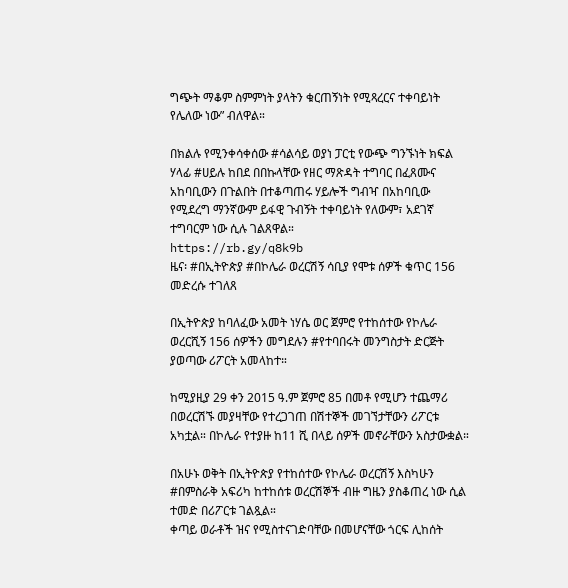ግጭት ማቆም ስምምነት ያላትን ቁርጠኝነት የሚጻረርና ተቀባይነት የሌለው ነው” ብለዋል።

በክልሉ የሚንቀሳቀሰው #ሳልሳይ ወያነ ፓርቲ የውጭ ግንኙነት ክፍል ሃላፊ #ሀይሉ ከበደ በበኩላቸው የዘር ማጽዳት ተግባር በፈጸሙና አከባቢውን በጉልበት በተቆጣጠሩ ሃይሎች ግብዣ በአከባቢው የሚደረግ ማንኛውም ይፋዊ ጉብኝት ተቀባይነት የለውም፣ አደገኛ ተግባርም ነው ሲሉ ገልጸዋል።
https://rb.gy/q8k9b
ዜና፡ #በኢትዮጵያ #በኮሌራ ወረርሽኝ ሳቢያ የሞቱ ሰዎች ቁጥር 156 መድረሱ ተገለጸ

በኢትዮጵያ ከባለፈው አመት ነሃሴ ወር ጀምሮ የተከሰተው የኮሌራ ወረርሺኝ 156 ሰዎችን መግደሉን #የተባበሩት መንግስታት ድርጅት ያወጣው ሪፖርት አመላከተ።

ከሚያዚያ 29 ቀን 2015 ዓ.ም ጀምሮ 85 በመቶ የሚሆን ተጨማሪ በወረርሽኙ መያዛቸው የተረጋገጠ በሽተኞች መገኘታቸውን ሪፖርቱ አካቷል። በኮሌራ የተያዙ ከ11 ሺ በላይ ሰዎች መኖራቸውን አስታውቋል።

በአሁኑ ወቅት በኢትዮጵያ የተከሰተው የኮሌራ ወረርሽኝ እስካሁን #በምስራቅ አፍሪካ ከተከሰቱ ወረርሽኞች ብዙ ግዜን ያስቆጠረ ነው ሲል ተመድ በሪፖርቱ ገልጿል።
ቀጣይ ወራቶች ዝና የሚስተናገድባቸው በመሆናቸው ጎርፍ ሊከሰት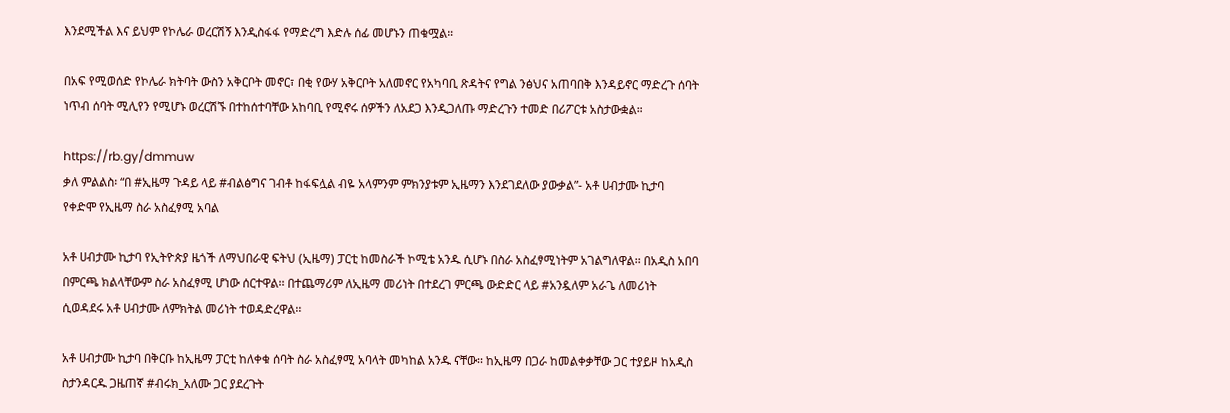እንደሚችል እና ይህም የኮሌራ ወረርሽኝ እንዲስፋፋ የማድረግ እድሉ ሰፊ መሆኑን ጠቁሟል።

በአፍ የሚወሰድ የኮሌራ ክትባት ውስን አቅርቦት መኖር፣ በቂ የውሃ አቅርቦት አለመኖር የአካባቢ ጽዳትና የግል ንፅህና አጠባበቅ እንዳይኖር ማድረጉ ሰባት ነጥብ ሰባት ሚሊየን የሚሆኑ ወረርሽኙ በተከሰተባቸው አከባቢ የሚኖሩ ሰዎችን ለአደጋ እንዲጋለጡ ማድረጉን ተመድ በሪፖርቱ አስታውቋል።

https://rb.gy/dmmuw
ቃለ ምልልስ፡ “በ #ኢዜማ ጉዳይ ላይ #ብልፅግና ገብቶ ከፋፍሏል ብዬ አላምንም ምክንያቱም ኢዜማን እንደገደለው ያውቃል”- አቶ ሀብታሙ ኪታባ የቀድሞ የኢዜማ ስራ አስፈፃሚ አባል

አቶ ሀብታሙ ኪታባ የኢትዮጵያ ዜጎች ለማህበራዊ ፍትህ (ኢዜማ) ፓርቲ ከመስራች ኮሚቴ አንዱ ሲሆኑ በስራ አስፈፃሚነትም አገልግለዋል፡፡ በአዲስ አበባ በምርጫ ክልላቸውም ስራ አስፈፃሚ ሆነው ሰርተዋል፡፡ በተጨማሪም ለኢዜማ መሪነት በተደረገ ምርጫ ውድድር ላይ #አንዷለም አራጌ ለመሪነት ሲወዳደሩ አቶ ሀብታሙ ለምክትል መሪነት ተወዳድረዋል፡፡

አቶ ሀብታሙ ኪታባ በቅርቡ ከኢዜማ ፓርቲ ከለቀቁ ሰባት ስራ አስፈፃሚ አባላት መካከል አንዱ ናቸው፡፡ ከኢዜማ በጋራ ከመልቀቃቸው ጋር ተያይዞ ከአዲስ ስታንዳርዱ ጋዜጠኛ #ብሩክ_አለሙ ጋር ያደረጉት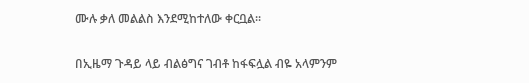ሙሉ ቃለ መልልስ እንደሚከተለው ቀርቧል፡፡

በኢዜማ ጉዳይ ላይ ብልፅግና ገብቶ ከፋፍሏል ብዬ አላምንም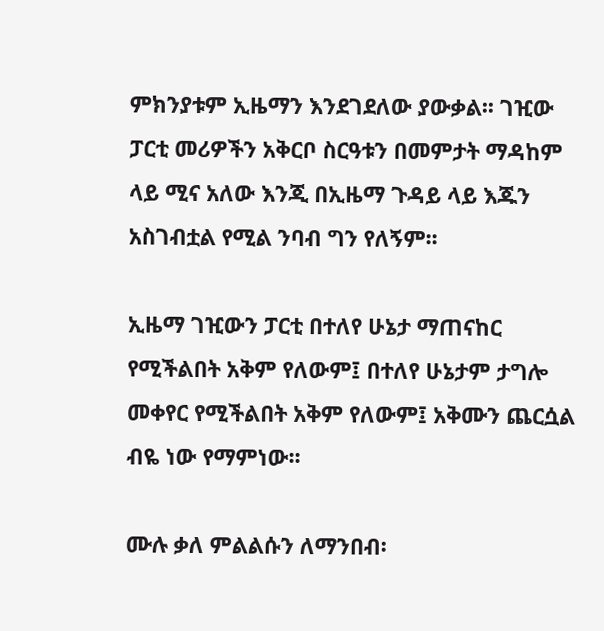ምክንያቱም ኢዜማን እንደገደለው ያውቃል፡፡ ገዢው ፓርቲ መሪዎችን አቅርቦ ስርዓቱን በመምታት ማዳከም ላይ ሚና አለው እንጂ በኢዜማ ጉዳይ ላይ እጁን አስገብቷል የሚል ንባብ ግን የለኝም፡፡

ኢዜማ ገዢውን ፓርቲ በተለየ ሁኔታ ማጠናከር የሚችልበት አቅም የለውም፤ በተለየ ሁኔታም ታግሎ መቀየር የሚችልበት አቅም የለውም፤ አቅሙን ጨርሷል ብዬ ነው የማምነው፡፡

ሙሉ ቃለ ምልልሱን ለማንበብ፡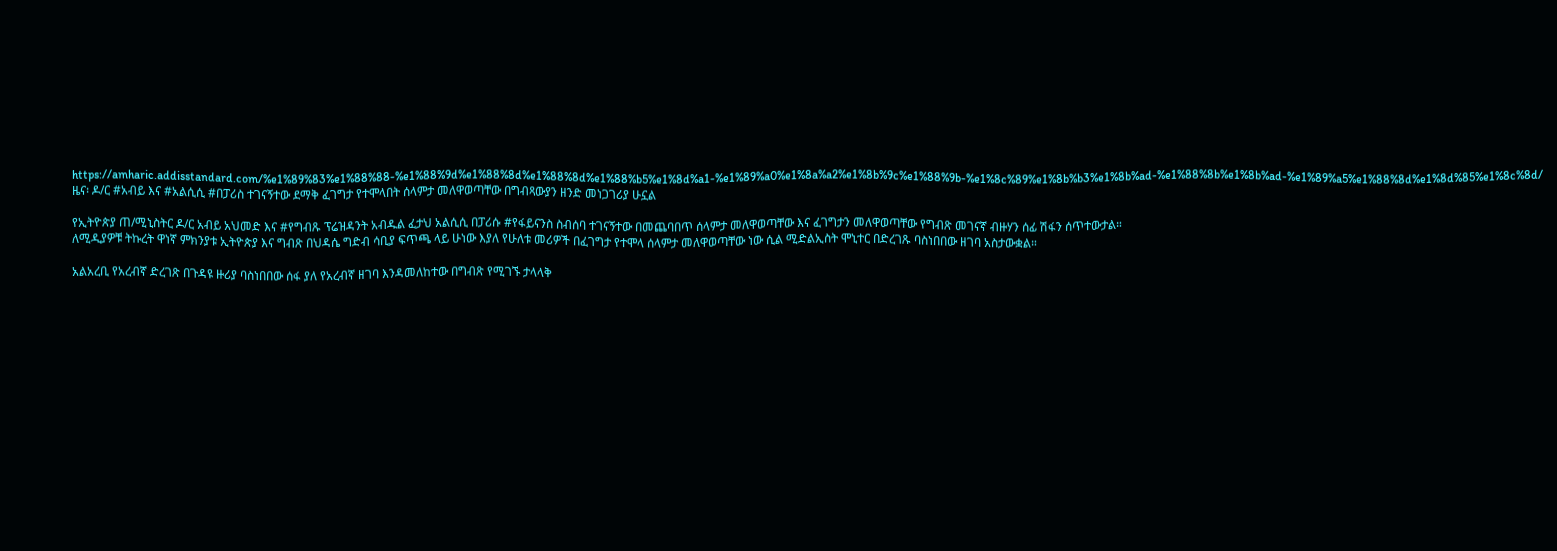https://amharic.addisstandard.com/%e1%89%83%e1%88%88-%e1%88%9d%e1%88%8d%e1%88%8d%e1%88%b5%e1%8d%a1-%e1%89%a0%e1%8a%a2%e1%8b%9c%e1%88%9b-%e1%8c%89%e1%8b%b3%e1%8b%ad-%e1%88%8b%e1%8b%ad-%e1%89%a5%e1%88%8d%e1%8d%85%e1%8c%8d/
ዜና፡ ዶ/ር #አብይ እና #አልሲሲ #በፓሪስ ተገናኝተው ደማቅ ፈገግታ የተሞላበት ሰላምታ መለዋወጣቸው በግብጻውያን ዘንድ መነጋገሪያ ሁኗል

የኢትዮጵያ ጠ/ሚኒስትር ዶ/ር አብይ አህመድ እና #የግብጹ ፕሬዝዳንት አብዱል ፈታህ አልሲሲ በፓሪሱ #የፋይናንስ ስብሰባ ተገናኝተው በመጨባበጥ ሰላምታ መለዋወጣቸው እና ፈገግታን መለዋወጣቸው የግብጽ መገናኛ ብዙሃን ሰፊ ሽፋን ሰጥተውታል።
ለሚዲያዎቹ ትኩረት ዋነኛ ምክንያቱ ኢትዮጵያ እና ግብጽ በህዳሴ ግድብ ሳቢያ ፍጥጫ ላይ ሁነው እያለ የሁለቱ መሪዎች በፈገግታ የተሞላ ሰላምታ መለዋወጣቸው ነው ሲል ሚድልኢስት ሞኒተር በድረገጹ ባስነበበው ዘገባ አስታውቋል።

አልአረቢ የአረብኛ ድረገጽ በጉዳዩ ዙሪያ ባስነበበው ሰፋ ያለ የአረብኛ ዘገባ እንዳመለከተው በግብጽ የሚገኙ ታላላቅ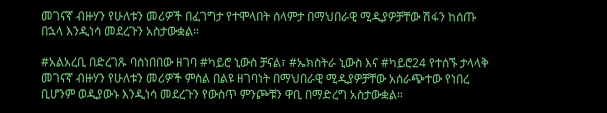መገናኛ ብዙሃን የሁለቱን መሪዎች በፈገግታ የተሞላበት ሰላምታ በማህበራዊ ሚዲያዎቻቸው ሽፋን ከሰጡ በኋላ እንዲነሳ መደረጉን አስታውቋል።

#አልአረቢ በድረገጹ ባስነበበው ዘገባ #ካይሮ ኒውስ ቻናል፣ #ኤክስትራ ኒውስ እና #ካይሮ24 የተሰኙ ታላላቅ መገናኛ ብዙሃን የሁለቱን መሪዎች ምስል በልዩ ዘገባነት በማህበራዊ ሚዲያዎቻቸው አሰራጭተው የነበረ ቢሆንም ወዲያውኑ እንዲነሳ መደረጉን የውስጥ ምንጮቹን ዋቢ በማድረግ አስታውቋል።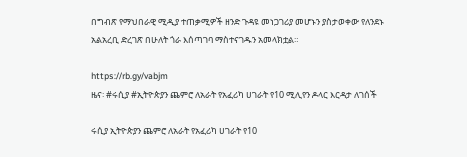በግብጽ የማህበራዊ ሚዲያ ተጠቃሚዎች ዘንድ ጉዳዩ መነጋገሪያ መሆኑን ያስታወቀው የለንደኑ አልአረቢ ድረገጽ በሁለት ጎራ እሰጣገባ ማስተናገዱን አመላክቷል።

https://rb.gy/vabjm
ዜና፡ #ሩሲያ #ኢትዮጵያን ጨምሮ ለአራት የአፈሪካ ሀገራት የ10 ሚሊየን ዶላር እርዳታ ለገሰች

ሩሲያ ኢትዮጵያን ጨምሮ ለአራት የአፈሪካ ሀገራት የ10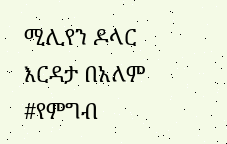ሚሊየን ዶላር እርዳታ በአለም #የምግብ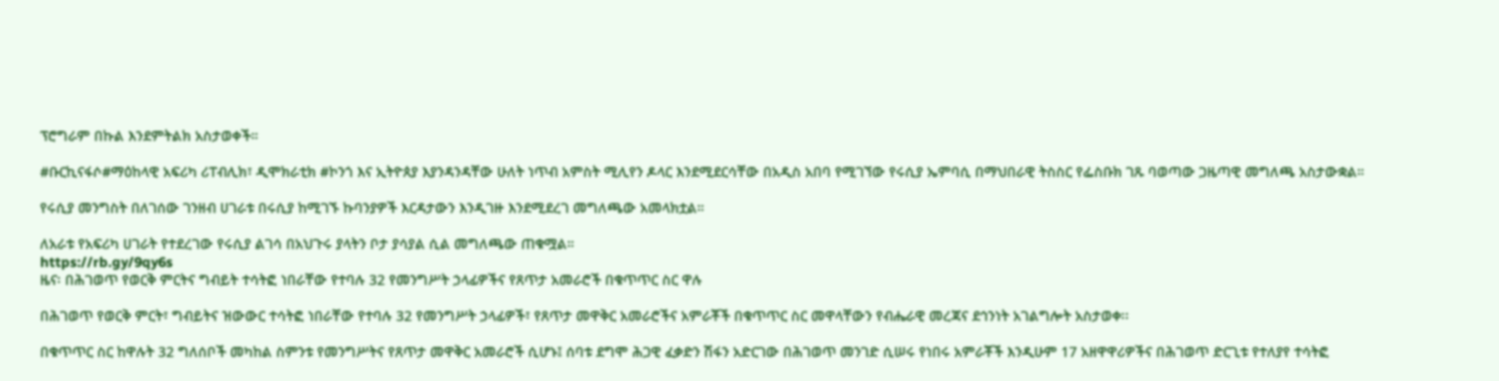ፕሮግራም በኩል እንደምትልክ አስታወቀች።

#ቡርኪናፋሶ#ማዕከላዊ አፍሪካ ሪፐብሊክ፣ ዲሞክራቲክ #ኮንጎ እና ኢትዮጰያ እያንዳንዳቸው ሁለት ነጥብ አምስት ሚሊየን ዶላር እንደሚደርሳቸው በአዲስ አበባ የሚገኘው የሩሲያ ኤምባሲ በማህበራዊ ትስስር የፌስቡክ ገጹ ባወጣው ጋዜጣዊ መግለጫ አስታውቋል።

የሩሲያ መንግስት በለገሰው ገንዘብ ሀገራቱ በሩሲያ ከሚገኙ ኩባንያዎች እርዳታውን እንዲገዙ እንደሚደረገ መግለጫው አመላክቷል።

ለአራቱ የአፍሪካ ሀገራት የተደረገው የሩሲያ ልገሳ በአህጉሩ ያላትን ቦታ ያሳያል ሲል መግለጫው ጠቁሟል።
https://rb.gy/9qy6s
ዜና፡ በሕገወጥ የወርቅ ምርትና ግብይት ተሳትፎ ነበራቸው የተባሉ 32 የመንግሥት ኃላፊዎችና የጸጥታ አመራሮች በቁጥጥር ስር ዋሉ

በሕገወጥ የወርቅ ምርት፣ ግብይትና ዝውውር ተሳትፎ ነበራቸው የተባሉ 32 የመንግሥት ኃላፊዎች፣ የጸጥታ መዋቅር አመራሮችና አምራቾች በቁጥጥር ስር መዋላቸውን የብሔራዊ መረጃና ደኅንነት አገልግሎት አስታወቀ፡፡

በቁጥጥር ስር ከዋሉት 32 ግለሰቦች መካከል ስምንቱ የመንግሥትና የጸጥታ መዋቅር አመራሮች ሲሆኑ፤ ሰባቱ ደግሞ ሕጋዊ ፈቃድን ሽፋን አድርገው በሕገወጥ መንገድ ሲሠሩ የነበሩ አምራቾች እንዲሁም 17 አዘዋዋሪዎችና በሕገወጥ ድርጊቱ የተለያየ ተሳትፎ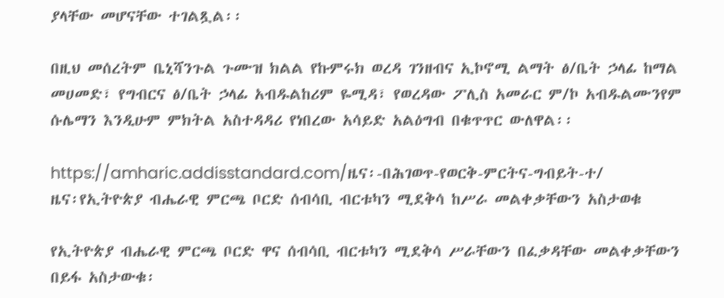ያላቸው መሆናቸው ተገልጿል፡፡

በዚህ መሰረትም ቤኒሻንጉል ጉሙዝ ክልል የኩምሩክ ወረዳ ገንዘብና ኢኮኖሚ ልማት ፅ/ቤት ኃላፊ ከማል መሀመድ፣ የግብርና ፅ/ቤት ኃላፊ አብዱልከሪም ዬሚዳ፣ የወረዳው ፖሊስ አመራር ም/ኮ አብዱልሙንየም ሱሌማን እንዲሁም ምክትል አስተዳዳሪ የነበረው አሳይድ አልዕግብ በቁጥጥር ውለዋል፡፡

https://amharic.addisstandard.com/ዜና፡-በሕገወጥ-የወርቅ-ምርትና-ግብይት-ተ/
ዜና፡የኢትዮጵያ ብሔራዊ ምርጫ ቦርድ ሰብሳቢ ብርቱካን ሚደቅሳ ከሥራ መልቀቃቸውን አስታወቁ

የኢትዮጵያ ብሔራዊ ምርጫ ቦርድ ዋና ሰብሳቢ ብርቱካን ሚደቅሳ ሥራቸውን በፈቃዳቸው መልቀቃቸውን በይፋ አስታውቁ፡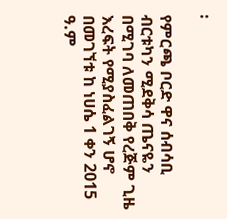፡

የምርጫ ቦርድ ዋና ሰብሳቢ ብርቱካን ሚደቅሳ ጤናዬን በሚገባ ለመጠበቅ የረጅም ጊዜ እረፍት የሚያስፈልገኝ ሆኖ በመገኘቱ ከ ነሀሴ 1 ቀን 2015 ዓ.ም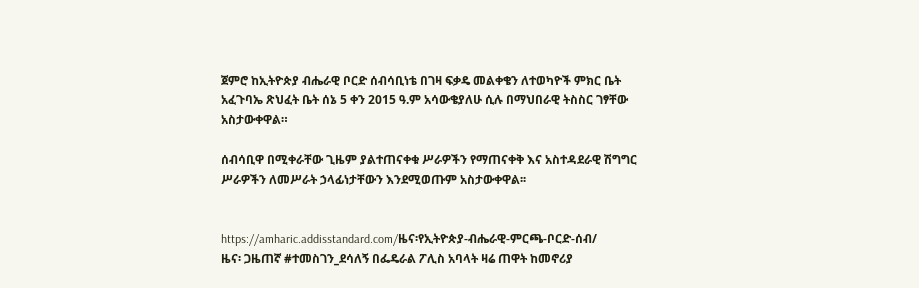ጀምሮ ከኢትዮጵያ ብሔራዊ ቦርድ ሰብሳቢነቴ በገዛ ፍቃዴ መልቀቄን ለተወካዮች ምክር ቤት አፈጉባኤ ጽህፈት ቤት ሰኔ 5 ቀን 2015 ዓ.ም አሳውቄያለሁ ሲሉ በማህበራዊ ትስስር ገፃቸው አስታውቀዋል።

ሰብሳቢዋ በሚቀራቸው ጊዜም ያልተጠናቀቁ ሥራዎችን የማጠናቀቅ እና አስተዳደራዊ ሽግግር ሥራዎችን ለመሥራት ኃላፊነታቸውን እንደሚወጡም አስታውቀዋል፡፡


https://amharic.addisstandard.com/ዜና፡የኢትዮጵያ-ብሔራዊ-ምርጫ-ቦርድ-ሰብ/
ዜና፡ ጋዜጠኛ #ተመስገን_ደሳለኝ በፌዴራል ፖሊስ አባላት ዛሬ ጠዋት ከመኖሪያ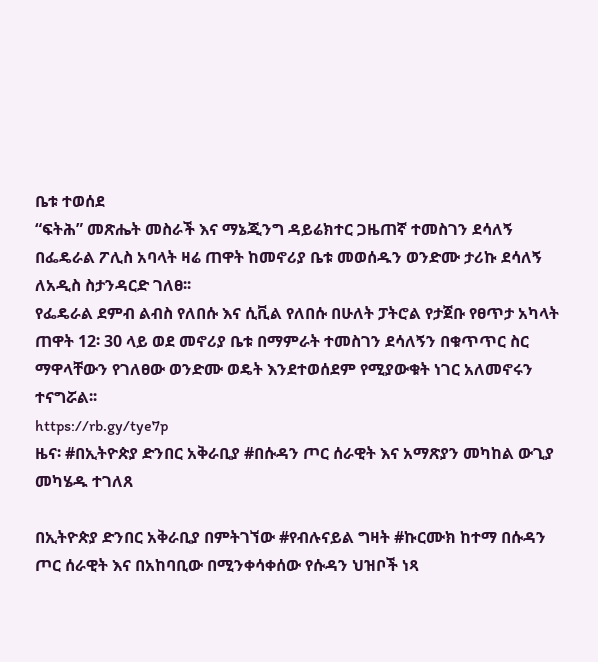ቤቱ ተወሰደ
“ፍትሕ” መጽሔት መስራች እና ማኔጂንግ ዳይሬክተር ጋዜጠኛ ተመስገን ደሳለኝ በፌዴራል ፖሊስ አባላት ዛሬ ጠዋት ከመኖሪያ ቤቱ መወሰዱን ወንድሙ ታሪኩ ደሳለኝ ለአዲስ ስታንዳርድ ገለፀ፡፡
የፌዴራል ደምብ ልብስ የለበሱ እና ሲቪል የለበሱ በሁለት ፓትሮል የታጀቡ የፀጥታ አካላት ጠዋት 12፡ 30 ላይ ወደ መኖሪያ ቤቱ በማምራት ተመስገን ደሳለኝን በቁጥጥር ስር ማዋላቸውን የገለፀው ወንድሙ ወዴት እንደተወሰደም የሚያውቁት ነገር አለመኖሩን ተናግሯል፡፡
https://rb.gy/tye7p
ዜና፡ #በኢትዮጵያ ድንበር አቅራቢያ #በሱዳን ጦር ሰራዊት እና አማጽያን መካከል ውጊያ መካሄዱ ተገለጸ

በኢትዮጵያ ድንበር አቅራቢያ በምትገኘው #የብሉናይል ግዛት #ኩርሙክ ከተማ በሱዳን ጦር ሰራዊት እና በአከባቢው በሚንቀሳቀሰው የሱዳን ህዝቦች ነጻ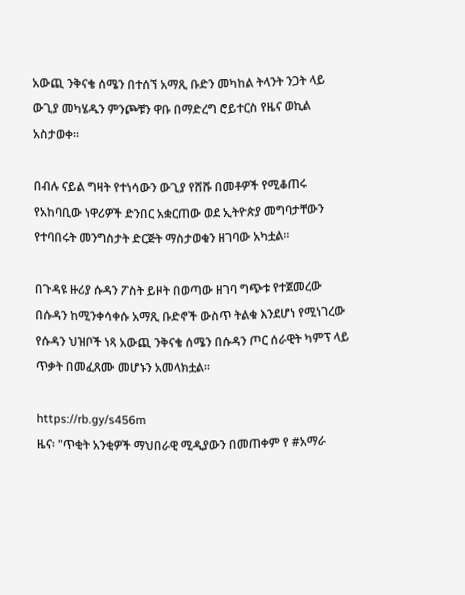አውጪ ንቅናቄ ሰሜን በተሰኘ አማጺ ቡድን መካከል ትላንት ንጋት ላይ ውጊያ መካሄዱን ምንጮቹን ዋቡ በማድረግ ሮይተርስ የዜና ወኪል አስታወቀ።

በብሉ ናይል ግዛት የተነሳውን ውጊያ የሸሹ በመቶዎች የሚቆጠሩ የአከባቢው ነዋሪዎች ድንበር አቋርጠው ወደ ኢትዮጵያ መግባታቸውን የተባበሩት መንግስታት ድርጅት ማስታወቁን ዘገባው አካቷል።

በጉዳዩ ዙሪያ ሱዳን ፖስት ይዞት በወጣው ዘገባ ግጭቱ የተጀመረው በሱዳን ከሚንቀሳቀሱ አማጺ ቡድኖች ውስጥ ትልቁ እንደሆነ የሚነገረው የሱዳን ህዝቦች ነጻ አውጪ ንቅናቄ ሰሜን በሱዳን ጦር ሰራዊት ካምፕ ላይ ጥቃት በመፈጸሙ መሆኑን አመላክቷል።

https://rb.gy/s456m
ዜና፡ "ጥቂት አንቂዎች ማህበራዊ ሚዲያውን በመጠቀም የ #አማራ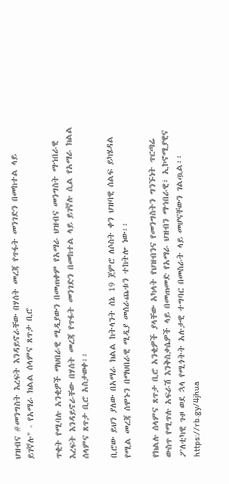ህዝብና #መንግስት እረፍት እንዳይኖራቸው በሃሰት መረጃ የጥፋት መንገድን በመከተል ላይ ይገኛሉ" - የአማራ ክልል ሰላምና ጸጥታ ቢሮ

ጥቂት የሚባሉ አንቂዎች ማህበራዊ ሚዲያውን በመጠቀም የአማራ ህዝብና መንግስት ማኀበራዊ እረፍት እንዳይኖራቸው በሃሰት መረጃ የጥፋት መንገድን በመከተል ላይ ይገኛሉ ሲል የአማራ ክልል ሰላምና ጸጥታ ቢሮ አስታወቀ፡፡

ቢሮው ይህን ያለው በአማራ ክልል ከትላንት ሰኔ 19 ጀምሮ ለሶስት ቀን ህዝባዊ ሰልፍ ይካሄዳል የሚል መረጃ ሰሞኑን በማህበራዊ ሚዲያ መሰራጨቱን ተከትሎ ነው፡፡

የክልሉ ሰላምና ጸጥታ ቢሮ አንቂዎች ያላቸው አካላት የህዝብንና የመንግስትን ግንኙነት ጥርጣሬ ውስጥ የሚጥሉ አፍራሽ እንቅስቃሴዎች ላይ በመጠመድ የአማራ ህዝብን ማኀበራዊ፣ ኢኮኖሚያዊና ፖለቲካዊ ጉዞ ወደ ኋላ የሚጎትት አሉታዊ ተግባር በመስራት ላይ መሆናቸውን ገልጧል፡፡
https://rb.gy/4jhua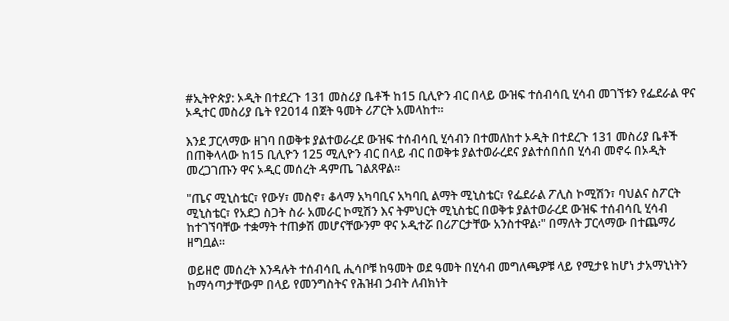#ኢትዮጵያ: ኦዲት በተደረጉ 131 መስሪያ ቤቶች ከ15 ቢሊዮን ብር በላይ ውዝፍ ተሰብሳቢ ሂሳብ መገኘቱን የፌደራል ዋና ኦዲተር መስሪያ ቤት የ2014 በጀት ዓመት ሪፖርት አመላከተ።

እንደ ፓርላማው ዘገባ በወቅቱ ያልተወራረደ ውዝፍ ተሰብሳቢ ሂሳብን በተመለከተ ኦዲት በተደረጉ 131 መስሪያ ቤቶች በጠቅላላው ከ15 ቢሊዮን 125 ሚሊዮን ብር በላይ ብር በወቅቱ ያልተወራረደና ያልተሰበሰበ ሂሳብ መኖሩ በኦዲት መረጋገጡን ዋና ኦዲር መሰረት ዳምጤ ገልጸዋል፡፡

"ጤና ሚኒስቴር፣ የውሃ፣ መስኖ፣ ቆላማ አካባቢና አካባቢ ልማት ሚኒስቴር፣ የፌደራል ፖሊስ ኮሚሽን፣ ባህልና ስፖርት ሚኒስቴር፣ የአደጋ ስጋት ስራ አመራር ኮሚሽን እና ትምህርት ሚኒስቴር በወቅቱ ያልተወራረደ ውዝፍ ተሰብሳቢ ሂሳብ ከተገኘባቸው ተቋማት ተጠቃሽ መሆናቸውንም ዋና ኦዲተሯ በሪፖርታቸው አንስተዋል፡" በማለት ፓርላማው በተጨማሪ ዘግቧል።

ወይዘሮ መሰረት እንዳሉት ተሰብሳቢ ሒሳቦቹ ከዓመት ወደ ዓመት በሂሳብ መግለጫዎቹ ላይ የሚታዩ ከሆነ ታአማኒነትን ከማሳጣታቸውም በላይ የመንግስትና የሕዝብ ኃብት ለብክነት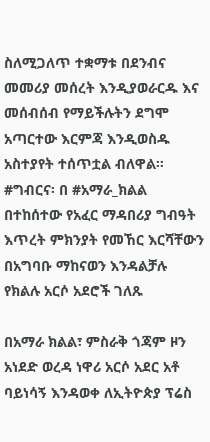ስለሚጋለጥ ተቋማቱ በደንብና መመሪያ መሰረት እንዲያወራርዱ እና መሰብሰብ የማይችሉትን ደግሞ አጣርተው እርምጃ እንዲወስዱ አስተያየት ተሰጥቷል ብለዋል፡፡
#ግብርና፡ በ #አማራ_ክልል በተከሰተው የአፈር ማዳበሪያ ግብዓት እጥረት ምክንያት የመኸር እርሻቸውን በአግባቡ ማከናወን እንዳልቻሉ የክልሉ አርሶ አደሮች ገለጹ

በአማራ ክልል፣ ምስራቅ ጎጃም ዞን አነደድ ወረዳ ነዋሪ አርሶ አደር አቶ ባይነሳኝ እንዳወቀ ለኢትዮጵያ ፕሬስ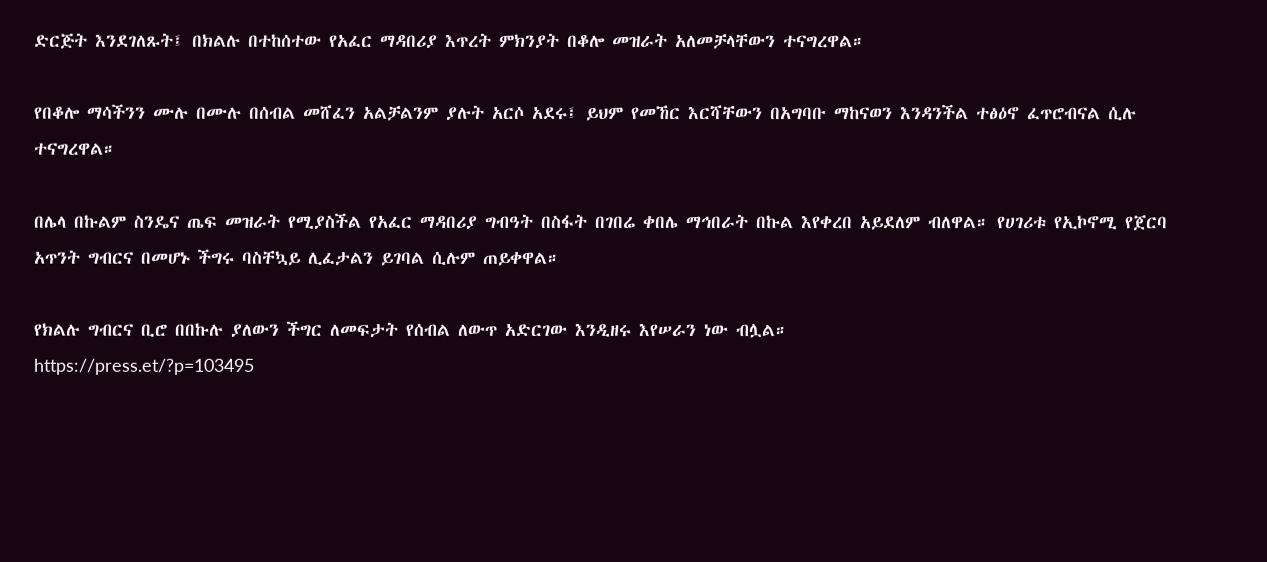ድርጅት እንደገለጹት፤ በክልሉ በተከሰተው የአፈር ማዳበሪያ እጥረት ምክንያት በቆሎ መዝራት አለመቻላቸውን ተናግረዋል።

የበቆሎ ማሳችንን ሙሉ በሙሉ በሰብል መሸፈን አልቻልንም ያሉት አርሶ አደሩ፤ ይህም የመኸር እርሻቸውን በአግባቡ ማከናወን እንዳንችል ተፅዕኖ ፈጥሮብናል ሲሉ ተናግረዋል።

በሌላ በኩልም ስንዴና ጤፍ መዝራት የሚያስችል የአፈር ማዳበሪያ ግብዓት በስፋት በገበሬ ቀበሌ ማኅበራት በኩል እየቀረበ አይደለም ብለዋል። የሀገሪቱ የኢኮኖሚ የጀርባ አጥንት ግብርና በመሆኑ ችግሩ ባስቸኳይ ሊፈታልን ይገባል ሲሉም ጠይቀዋል።

የክልሉ ግብርና ቢሮ በበኩሉ ያለውን ችግር ለመፍታት የሰብል ለውጥ አድርገው እንዲዘሩ እየሠራን ነው ብሏል።
https://press.et/?p=103495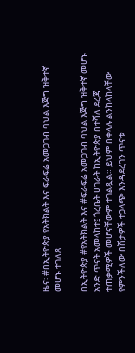ዜና፡ #በኢትዮጵያ የአትክልት እና ፍራፍሬ አመጋገብ ባህል እጅግ ዝቅተኛ መሆኑ ተገለጸ

በኢትዮጵያ #የአትክልት እና #ፍራፍሬ አመጋገብ ባህል እጅግ ዝቅተኛ መሆኑ አንድ ጥናት አመላከተ፤ ጎረቤት ሀገራት ከኢትዮጵያ በተሻለ ደረጃ ተጠቃሚዎች መሆናቸውም ተገልጿል። ይህም በቀላሉ ልንከላከላቸው የምንችለው በሽታዎች ተጋላጭ እንዳደረገን ጥናቱ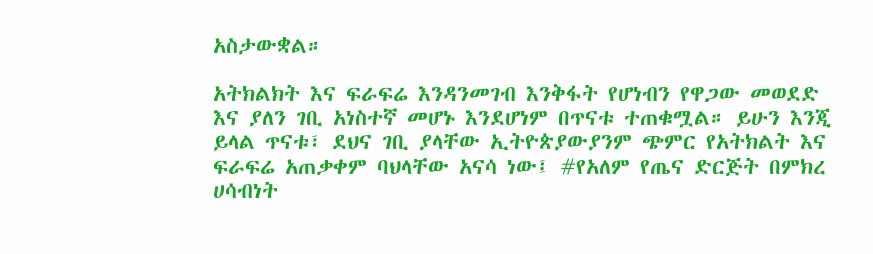አስታውቋል።

አትክልክት እና ፍራፍሬ እንዳንመገብ እንቅፋት የሆነብን የዋጋው መወደድ እና ያለን ገቢ አነስተኛ መሆኑ እንደሆነም በጥናቱ ተጠቁሟል። ይሁን እንጂ ይላል ጥናቱ፣ ደህና ገቢ ያላቸው ኢትዮጵያውያንም ጭምር የአትክልት እና ፍራፍሬ አጠቃቀም ባህላቸው አናሳ ነው፤ #የአለም የጤና ድርጅት በምክረ ሀሳብነት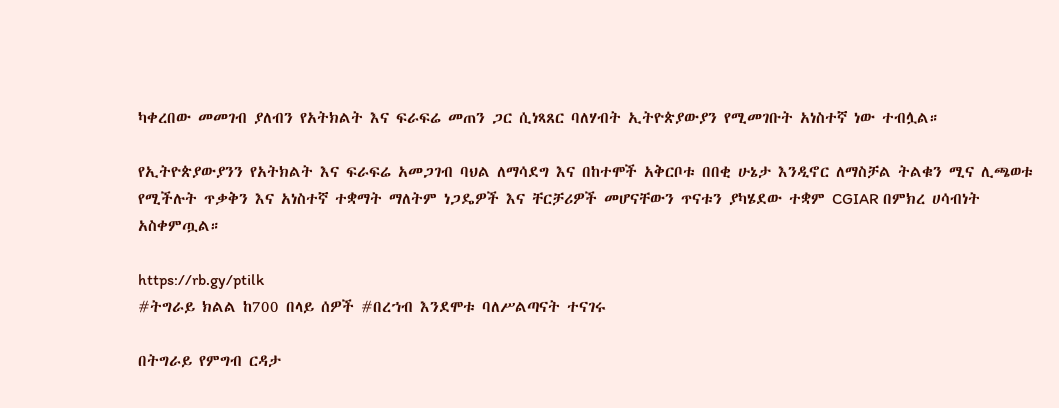ካቀረበው መመገብ ያለብን የአትክልት እና ፍራፍሬ መጠን ጋር ሲነጻጸር ባለሃብት ኢትዮጵያውያን የሚመገቡት አነስተኛ ነው ተብሏል።

የኢትዮጵያውያንን የአትክልት እና ፍራፍሬ አመጋገብ ባህል ለማሳደግ እና በከተሞች አቅርቦቱ በበቂ ሁኔታ እንዲኖር ለማስቻል ትልቁን ሚና ሊጫወቱ የሚችሉት ጥቃቅን እና አነስተኛ ተቋማት ማለትም ነጋዴዎች እና ቸርቻሪዎች መሆናቸውን ጥናቱን ያካሄደው ተቋም CGIAR በምክረ ሀሳብነት አስቀምጧል።

https://rb.gy/ptilk
#ትግራይ ክልል ከ700 በላይ ሰዎች #በረኀብ እንደሞቱ ባለሥልጣናት ተናገሩ

በትግራይ የምግብ ርዳታ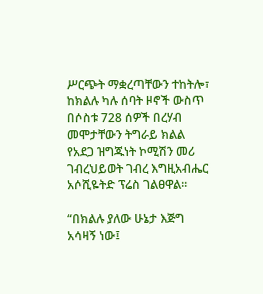ሥርጭት ማቋረጣቸውን ተከትሎ፣ ከክልሉ ካሉ ሰባት ዞኖች ውስጥ በሶስቱ 728 ሰዎች በረሃብ መሞታቸውን ትግራይ ክልል የአደጋ ዝግጁነት ኮሚሽን መሪ ገብረህይወት ገብረ እግዚአብሔር አሶሺዬትድ ፕሬስ ገልፀዋል፡፡

“በክልሉ ያለው ሁኔታ እጅግ አሳዛኝ ነው፤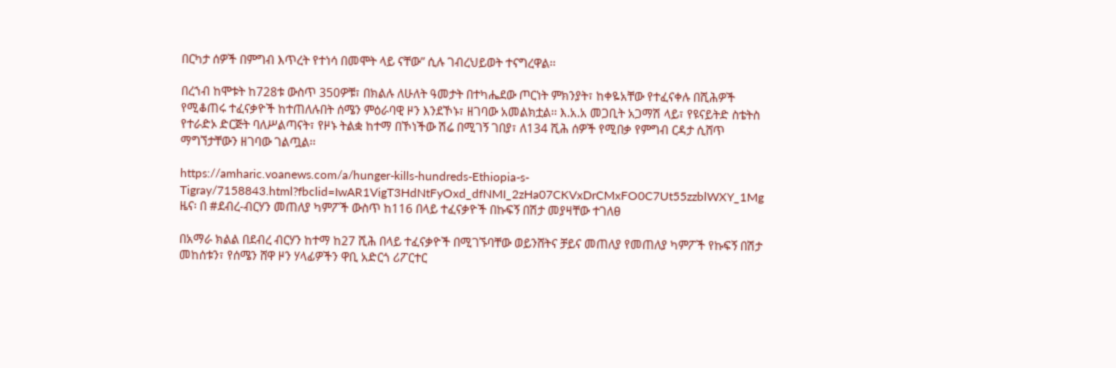በርካታ ሰዎች በምግብ እጥረት የተነሳ በመሞት ላይ ናቸው” ሲሉ ገብረህይወት ተናግረዋል፡፡

በረኀብ ከሞቱት ከ728ቱ ውስጥ 350ዎቹ፣ በክልሉ ለሁለት ዓመታት በተካሔደው ጦርነት ምክንያት፣ ከቀዬአቸው የተፈናቀሉ በሺሕዎች የሚቆጠሩ ተፈናቃዮች ከተጠለሉበት ሰሜን ምዕራባዊ ዞን እንደኾኑ፣ ዘገባው አመልክቷል፡፡ እ.አ.አ መጋቢት አጋማሽ ላይ፣ የዩናይትድ ስቴትስ የተራድኦ ድርጅት ባለሥልጣናት፣ የዞኑ ትልቋ ከተማ በኾነችው ሽሬ በሚገኝ ገበያ፣ ለ134 ሺሕ ሰዎች የሚበቃ የምግብ ርዳታ ሲሸጥ ማግኘታቸውን ዘገባው ገልጧል፡፡

https://amharic.voanews.com/a/hunger-kills-hundreds-Ethiopia-s-Tigray/7158843.html?fbclid=IwAR1VigT3HdNtFyOxd_dfNMI_2zHa07CKVxDrCMxFO0C7Ut55zzblWXY_1Mg
ዜና፡ በ #ደብረ-ብርሃን መጠለያ ካምፖች ውስጥ ከ116 በላይ ተፈናቃዮች በኩፍኝ በሽታ መያዛቸው ተገለፀ

በአማራ ክልል በደብረ ብርሃን ከተማ ከ27 ሺሕ በላይ ተፈናቃዮች በሚገኙባቸው ወይንሸትና ቻይና መጠለያ የመጠለያ ካምፖች የኩፍኝ በሽታ መከሰቱን፣ የሰሜን ሸዋ ዞን ሃላፊዎችን ዋቢ አድርጎ ሪፖርተር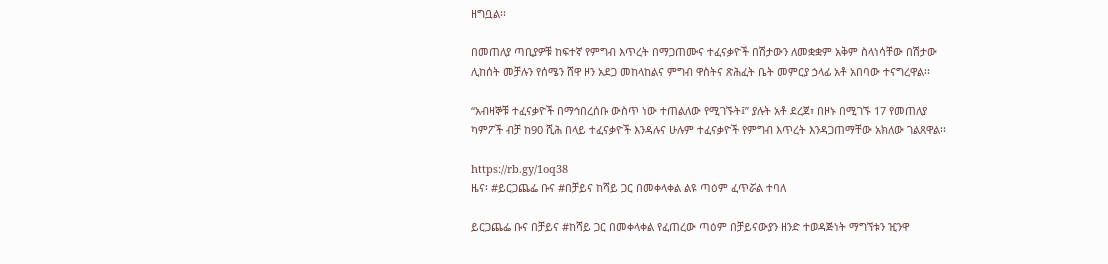ዘግቧል፡፡

በመጠለያ ጣቢያዎቹ ከፍተኛ የምግብ እጥረት በማጋጠሙና ተፈናቃዮች በሽታውን ለመቋቋም አቅም ስላነሳቸው በሽታው ሊከሰት መቻሉን የሰሜን ሸዋ ዞን አደጋ መከላከልና ምግብ ዋስትና ጽሕፈት ቤት መምርያ ኃላፊ አቶ አበባው ተናግረዋል፡፡

“አብዛኞቹ ተፈናቃዮች በማኅበረሰቡ ውስጥ ነው ተጠልለው የሚገኙት፤” ያሉት አቶ ደረጀ፣ በዞኑ በሚገኙ 17 የመጠለያ ካምፖች ብቻ ከ90 ሺሕ በላይ ተፈናቃዮች እንዳሉና ሁሉም ተፈናቃዮች የምግብ እጥረት እንዳጋጠማቸው አክለው ገልጸዋል፡፡

https://rb.gy/1oq38
ዜና፡ #ይርጋጨፌ ቡና #በቻይና ከሻይ ጋር በመቀላቀል ልዩ ጣዕም ፈጥሯል ተባለ

ይርጋጨፌ ቡና በቻይና #ከሻይ ጋር በመቀላቀል የፈጠረው ጣዕም በቻይናውያን ዘንድ ተወዳጅነት ማግኘቱን ዢንዋ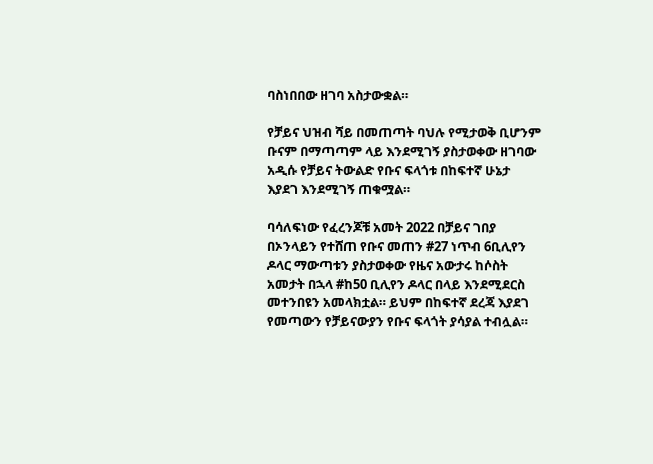ባስነበበው ዘገባ አስታውቋል።

የቻይና ህዝብ ሻይ በመጠጣት ባህሉ የሚታወቅ ቢሆንም ቡናም በማጣጣም ላይ እንደሚገኝ ያስታወቀው ዘገባው አዲሱ የቻይና ትውልድ የቡና ፍላጎቱ በከፍተኛ ሁኔታ እያደገ እንደሚገኝ ጠቁሟል።

ባሳለፍነው የፈረንጆቹ አመት 2022 በቻይና ገበያ በኦንላይን የተሸጠ የቡና መጠን #27 ነጥብ 6ቢሊየን ዶላር ማውጣቱን ያስታወቀው የዜና አውታሩ ከሶስት አመታት በኋላ #ከ50 ቢሊየን ዶላር በላይ እንደሚደርስ መተንበዩን አመላክቷል። ይህም በከፍተኛ ደረጃ እያደገ የመጣውን የቻይናውያን የቡና ፍላጎት ያሳያል ተብሏል።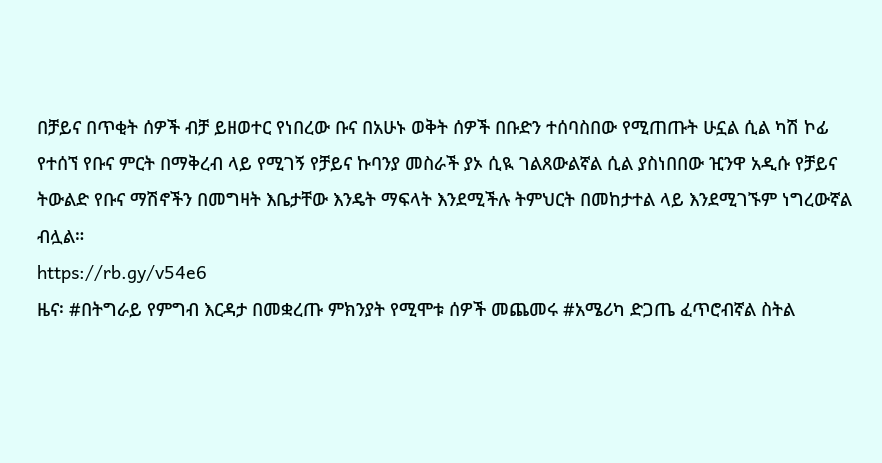በቻይና በጥቂት ሰዎች ብቻ ይዘወተር የነበረው ቡና በአሁኑ ወቅት ሰዎች በቡድን ተሰባስበው የሚጠጡት ሁኗል ሲል ካሽ ኮፊ የተሰኘ የቡና ምርት በማቅረብ ላይ የሚገኝ የቻይና ኩባንያ መስራች ያኦ ሲዪ ገልጸውልኛል ሲል ያስነበበው ዢንዋ አዲሱ የቻይና ትውልድ የቡና ማሽኖችን በመግዛት እቤታቸው እንዴት ማፍላት እንደሚችሉ ትምህርት በመከታተል ላይ እንደሚገኙም ነግረውኛል ብሏል።
https://rb.gy/v54e6
ዜና፡ #በትግራይ የምግብ እርዳታ በመቋረጡ ምክንያት የሚሞቱ ሰዎች መጨመሩ #አሜሪካ ድጋጤ ፈጥሮብኛል ስትል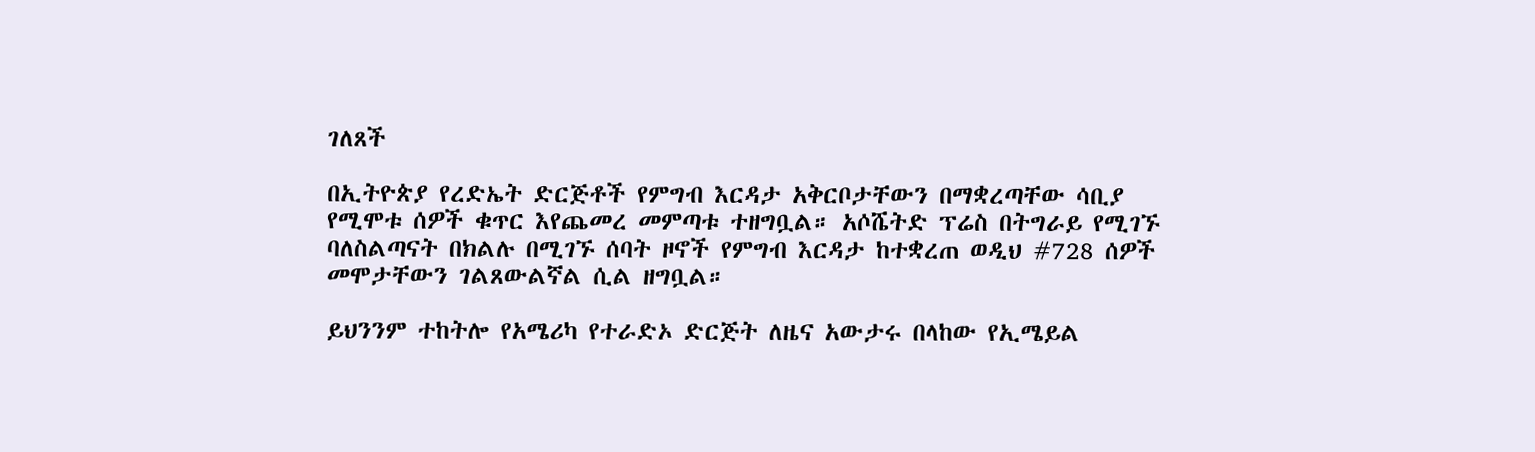ገለጸች

በኢትዮጵያ የረድኤት ድርጅቶች የምግብ እርዳታ አቅርቦታቸውን በማቋረጣቸው ሳቢያ የሚሞቱ ሰዎች ቁጥር እየጨመረ መምጣቱ ተዘግቧል። አሶሼትድ ፕሬስ በትግራይ የሚገኙ ባለስልጣናት በክልሉ በሚገኙ ሰባት ዞኖች የምግብ እርዳታ ከተቋረጠ ወዲህ #728 ሰዎች መሞታቸውን ገልጸውልኛል ሲል ዘግቧል።

ይህንንም ተከትሎ የአሜሪካ የተራድኦ ድርጅት ለዜና አውታሩ በላከው የኢሜይል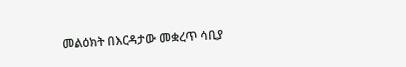መልዕክት በእርዳታው መቋረጥ ሳቢያ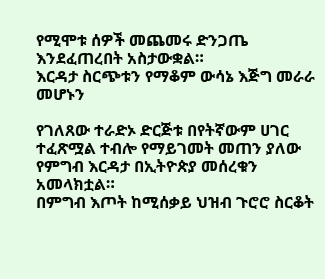የሚሞቱ ሰዎች መጨመሩ ድንጋጤ እንደፈጠረበት አስታውቋል።
እርዳታ ስርጭቱን የማቆም ውሳኔ እጅግ መራራ መሆኑን

የገለጸው ተራድኦ ድርጅቱ በየትኛውም ሀገር ተፈጽሟል ተብሎ የማይገመት መጠን ያለው የምግብ እርዳታ በኢትዮጵያ መሰረቁን አመላክቷል።
በምግብ እጦት ከሚሰቃይ ህዝብ ጉሮሮ ስርቆት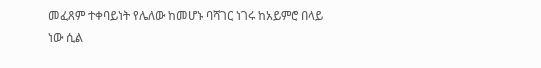መፈጸም ተቀባይነት የሌለው ከመሆኑ ባሻገር ነገሩ ከአይምሮ በላይ ነው ሲል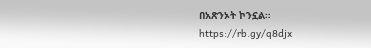በአጽንኦት ኮንኗል።
https://rb.gy/q8djx